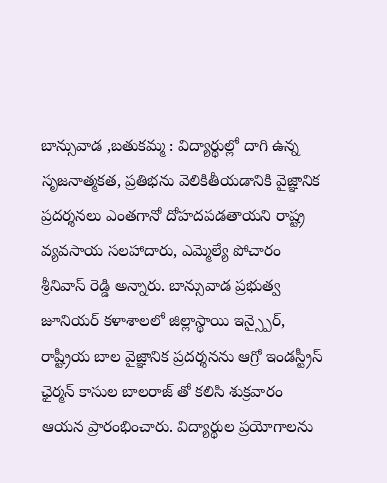బాన్సువాడ ,బతుకమ్మ : విద్యార్థుల్లో దాగి ఉన్న సృజనాత్మకత, ప్రతిభను వెలికితీయడానికి వైజ్ఞానిక ప్రదర్శనలు ఎంతగానో దోహదపడతాయని రాష్ట్ర వ్యవసాయ సలహాదారు, ఎమ్మెల్యే పోచారం శ్రీనివాస్ రెడ్డి అన్నారు. బాన్సువాడ ప్రభుత్వ జూనియర్ కళాశాలలో జిల్లాస్థాయి ఇన్స్పైర్, రాష్ట్రీయ బాల వైజ్ఞానిక ప్రదర్శనను ఆగ్రో ఇండస్ట్రీస్ ఛైర్మన్ కాసుల బాలరాజ్ తో కలిసి శుక్రవారం ఆయన ప్రారంభించారు. విద్యార్థుల ప్రయోగాలను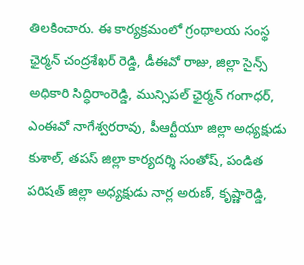తిలకించారు. ఈ కార్యక్రమంలో గ్రంథాలయ సంస్థ ఛైర్మన్ చంద్రశేఖర్ రెడ్డి, డీఈవో రాజు, జిల్లా సైన్స్ అధికారి సిద్ధిరాంరెడ్డి, మున్సిపల్ ఛైర్మన్ గంగాధర్, ఎంఈవో నాగేశ్వరరావు, పీఆర్టీయూ జిల్లా అధ్యక్షుడు కుశాల్, తపస్ జిల్లా కార్యదర్శి సంతోష్, పండిత పరిషత్ జిల్లా అధ్యక్షుడు నార్ల అరుణ్, కృష్ణారెడ్డి,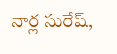నార్ల సురేష్,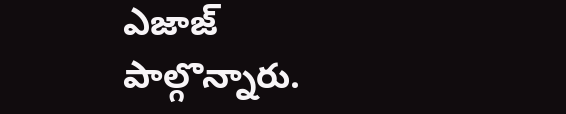ఎజాజ్ పాల్గొన్నారు.